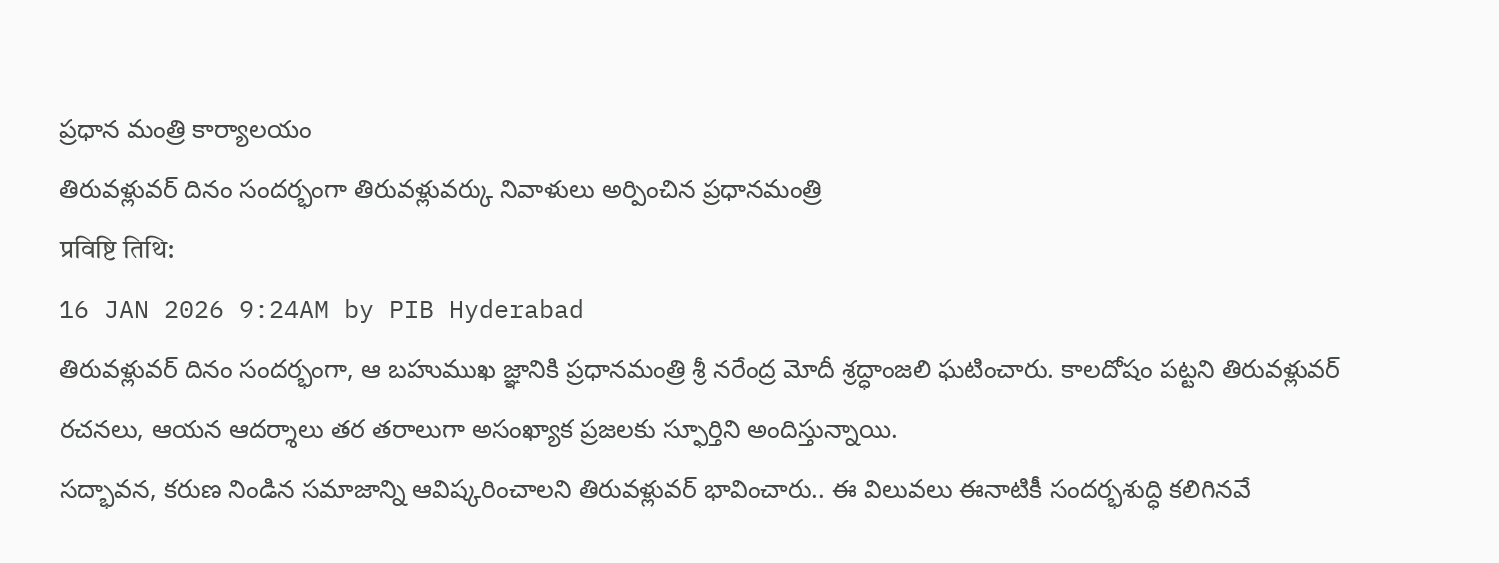ప్రధాన మంత్రి కార్యాలయం
తిరువళ్లువర్ దినం సందర్భంగా తిరువళ్లువర్కు నివాళులు అర్పించిన ప్రధానమంత్రి
प्रविष्टि तिथि:
16 JAN 2026 9:24AM by PIB Hyderabad
తిరువళ్లువర్ దినం సందర్భంగా, ఆ బహుముఖ జ్ఞానికి ప్రధానమంత్రి శ్రీ నరేంద్ర మోదీ శ్రద్ధాంజలి ఘటించారు. కాలదోషం పట్టని తిరువళ్లువర్ రచనలు, ఆయన ఆదర్శాలు తర తరాలుగా అసంఖ్యాక ప్రజలకు స్ఫూర్తిని అందిస్తున్నాయి.
సద్భావన, కరుణ నిండిన సమాజాన్ని ఆవిష్కరించాలని తిరువళ్లువర్ భావించారు.. ఈ విలువలు ఈనాటికీ సందర్భశుద్ధి కలిగినవే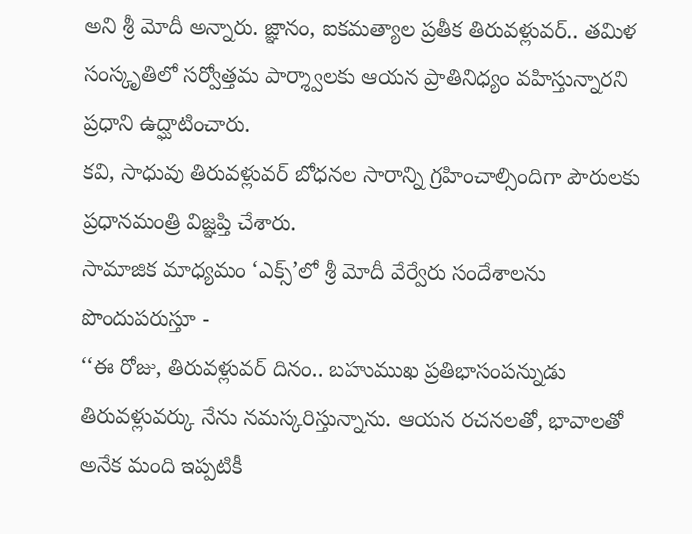అని శ్రీ మోదీ అన్నారు. జ్ఞానం, ఐకమత్యాల ప్రతీక తిరువళ్లువర్.. తమిళ సంస్కృతిలో సర్వోత్తమ పార్శ్వాలకు ఆయన ప్రాతినిధ్యం వహిస్తున్నారని ప్రధాని ఉద్ఘాటించారు.
కవి, సాధువు తిరువళ్లువర్ బోధనల సారాన్ని గ్రహించాల్సిందిగా పౌరులకు ప్రధానమంత్రి విజ్ఞప్తి చేశారు.
సామాజిక మాధ్యమం ‘ఎక్స్’లో శ్రీ మోదీ వేర్వేరు సందేశాలను పొందుపరుస్తూ -
‘‘ఈ రోజు, తిరువళ్లువర్ దినం.. బహుముఖ ప్రతిభాసంపన్నుడు తిరువళ్లువర్కు నేను నమస్కరిస్తున్నాను. ఆయన రచనలతో, భావాలతో అనేక మంది ఇప్పటికీ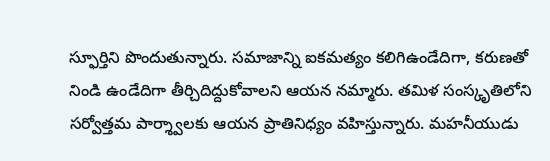స్ఫూర్తిని పొందుతున్నారు. సమాజాన్ని ఐకమత్యం కలిగిఉండేదిగా, కరుణతో నిండి ఉండేదిగా తీర్చిదిద్దుకోవాలని ఆయన నమ్మారు. తమిళ సంస్కృతిలోని సర్వోత్తమ పార్శ్వాలకు ఆయన ప్రాతినిధ్యం వహిస్తున్నారు. మహనీయుడు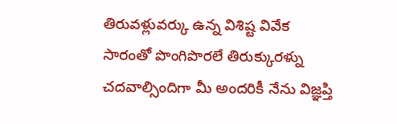తిరువళ్లువర్కు ఉన్న విశిష్ట వివేక సారంతో పొంగిపొరలే తిరుక్కురళ్ను చదవాల్సిందిగా మీ అందరికీ నేను విజ్ఞప్తి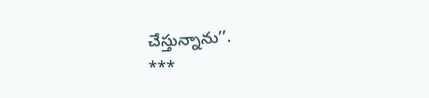చేస్తున్నాను’’.
***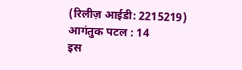(रिलीज़ आईडी: 2215219)
आगंतुक पटल : 14
इस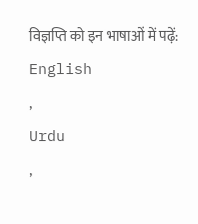विज्ञप्ति को इन भाषाओं में पढ़ें:
English
,
Urdu
,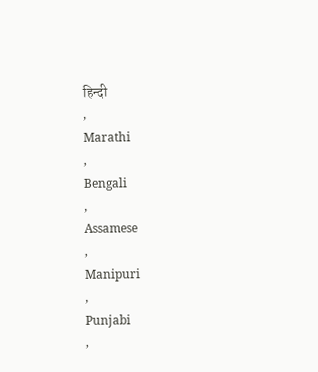हिन्दी
,
Marathi
,
Bengali
,
Assamese
,
Manipuri
,
Punjabi
,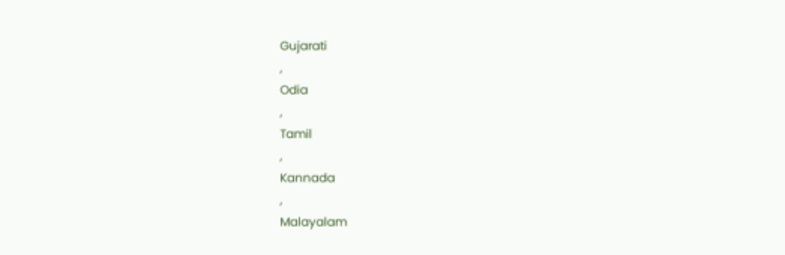Gujarati
,
Odia
,
Tamil
,
Kannada
,
Malayalam